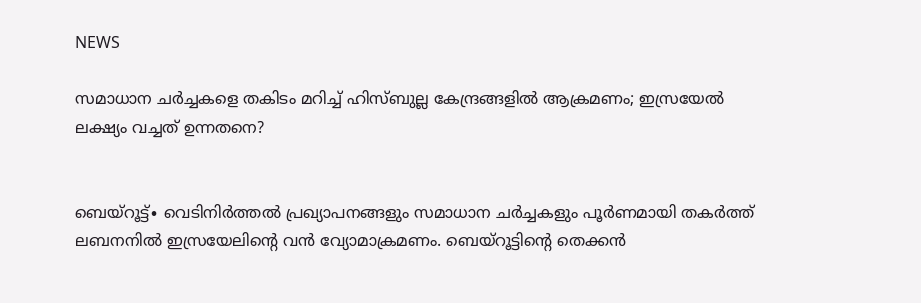NEWS

സമാധാന ചർച്ചകളെ തകിടം മറിച്ച് ഹിസ്ബുല്ല കേന്ദ്രങ്ങളിൽ ആക്രമണം; ഇസ്രയേൽ ലക്ഷ്യം വച്ചത് ഉന്നതനെ?


ബെയ്റൂട്ട്∙ വെടിനിർത്തൽ പ്രഖ്യാപനങ്ങളും സമാധാന ചർച്ചകളും പൂർണമായി തകർത്ത് ലബനനിൽ ഇസ്രയേലിന്റെ വൻ വ്യോമാക്രമണം. ബെയ്റൂട്ടിന്റെ തെക്കൻ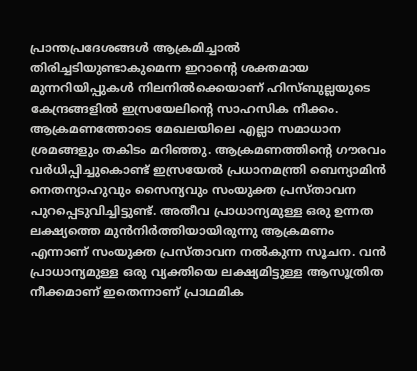പ്രാന്തപ്രദേശങ്ങൾ ആക്രമിച്ചാൽ തിരിച്ചടിയുണ്ടാകുമെന്ന ഇറാന്റെ ശക്തമായ മുന്നറിയിപ്പുകൾ നിലനിൽക്കെയാണ് ഹിസ്ബുല്ലയുടെ കേന്ദ്രങ്ങളിൽ ഇസ്രയേലിന്റെ സാഹസിക നീക്കം. ആക്രമണത്തോടെ മേഖലയിലെ എല്ലാ സമാധാന ശ്രമങ്ങളും തകിടം മറിഞ്ഞു. ആക്രമണത്തിന്റെ ഗൗരവം വർധിപ്പിച്ചുകൊണ്ട് ഇസ്രയേൽ പ്രധാനമന്ത്രി ബെന്യാമിൻ നെതന്യാഹുവും സൈന്യവും സംയുക്ത പ്രസ്താവന പുറപ്പെടുവിച്ചിട്ടുണ്ട്. അതീവ പ്രാധാന്യമുള്ള ‌ഒരു ഉന്നത ലക്ഷ്യത്തെ മുൻനിർത്തിയായിരുന്നു ആക്രമണം എന്നാണ് സംയുക്ത പ്രസ്താവന നൽകുന്ന സൂചന. വൻ പ്രാധാന്യമുള്ള ഒരു വ്യക്തിയെ ലക്ഷ്യമിട്ടുള്ള ആസൂത്രിത നീക്കമാണ് ഇതെന്നാണ് പ്രാഥമിക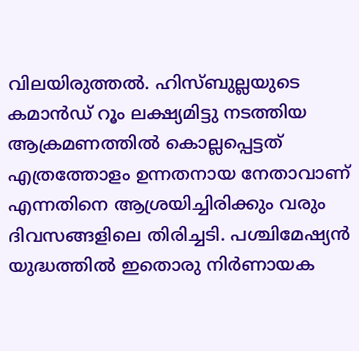വിലയിരുത്തൽ. ഹിസ്ബുല്ലയുടെ കമാൻഡ് റൂം ലക്ഷ്യമിട്ടു നടത്തിയ ആക്രമണത്തിൽ കൊല്ലപ്പെട്ടത് എത്രത്തോളം ഉന്നതനായ നേതാവാണ് എന്നതിനെ ആശ്രയിച്ചിരിക്കും വരും ദിവസങ്ങളിലെ തിരിച്ചടി. പശ്ചിമേഷ്യൻ യുദ്ധത്തിൽ ഇതൊരു നിർണായക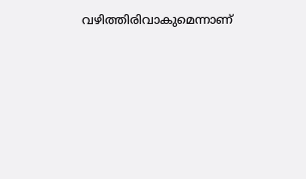വഴിത്തിരിവാകുമെന്നാണ്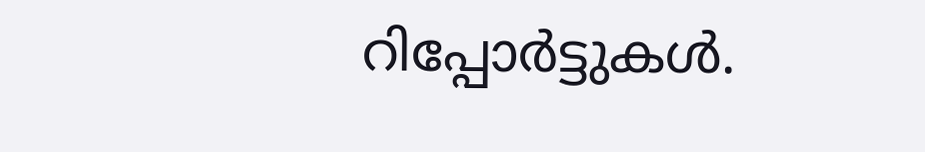റിപ്പോർട്ടുകൾ.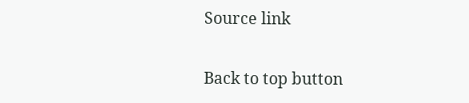Source link

Back to top button